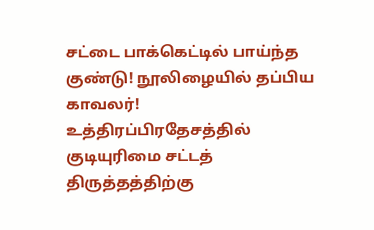சட்டை பாக்கெட்டில் பாய்ந்த குண்டு! நூலிழையில் தப்பிய காவலர்!
உத்திரப்பிரதேசத்தில் குடியுரிமை சட்டத் திருத்தத்திற்கு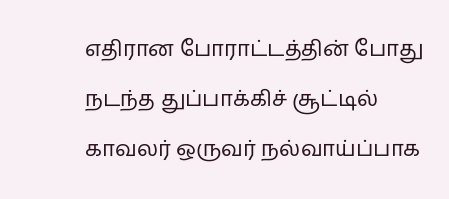எதிரான போராட்டத்தின் போது நடந்த துப்பாக்கிச் சூட்டில் காவலர் ஒருவர் நல்வாய்ப்பாக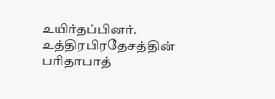உயிர்தப்பினர். உத்திரபிரதேசத்தின் பரிதாபாத்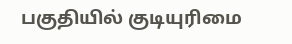பகுதியில் குடியுரிமை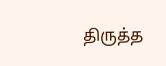திருத்த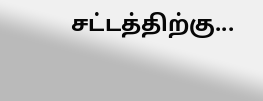சட்டத்திற்கு...